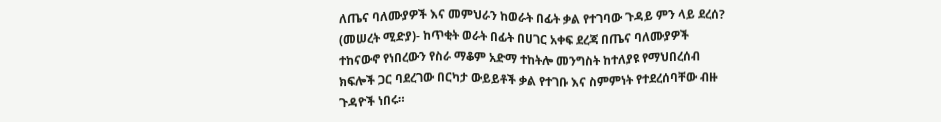ለጤና ባለሙያዎች እና መምህራን ከወራት በፊት ቃል የተገባው ጉዳይ ምን ላይ ደረሰ?
(መሠረት ሚድያ)- ከጥቂት ወራት በፊት በሀገር አቀፍ ደረጃ በጤና ባለሙያዎች ተከናውኖ የነበረውን የስራ ማቆም አድማ ተከትሎ መንግስት ከተለያዩ የማህበረሰብ ክፍሎች ጋር ባደረገው በርካታ ውይይቶች ቃል የተገቡ እና ስምምነት የተደረሰባቸው ብዙ ጉዳዮች ነበሩ።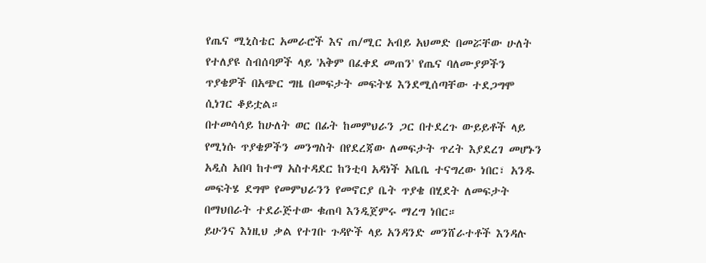የጤና ሚኒስቴር አመራሮች እና ጠ/ሚር አብይ አህመድ በመሯቸው ሁለት የተለያዩ ስብሰባዎች ላይ 'አቅም በፈቀደ መጠን' የጤና ባለሙያዎችን ጥያቄዎች በአጭር ግዜ በመፍታት መፍትሄ እንደሚሰጣቸው ተደጋግሞ ሲነገር ቆይቷል።
በተመሳሳይ ከሁለት ወር በፊት ከመምህራን ጋር በተደረጉ ውይይቶች ላይ የሚነሱ ጥያቄዎችን መንግስት በየደረጃው ለመፍታት ጥረት እያደረገ መሆኑን አዲስ አበባ ከተማ አስተዳደር ከንቲባ አዳነች አቤቤ ተናግረው ነበር፣ አንዱ መፍትሄ ደግሞ የመምህራንን የመኖርያ ቤት ጥያቄ በሂደት ለመፍታት በማህበራት ተደራጅተው ቁጠባ እንዲጀምሩ ማረግ ነበር።
ይሁንና እነዚህ ቃል የተገቡ ጉዳዮች ላይ አንዳንድ መንሸራተቶች እንዳሉ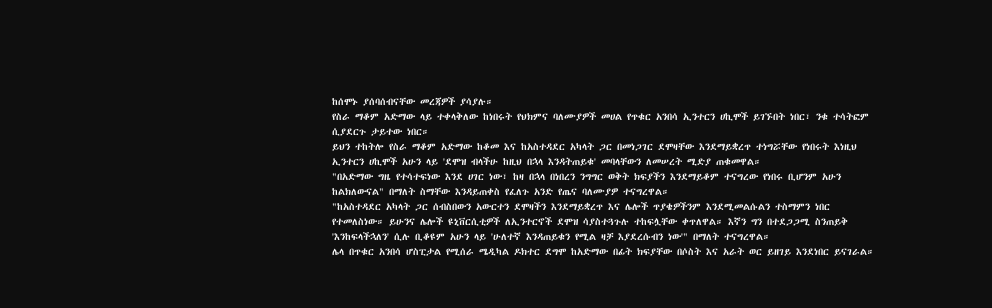ከሰሞኑ ያሰባሰብናቸው መረጃዎች ያሳያሉ።
የስራ ማቆም አድማው ላይ ተቀላቅለው ከነበሩት የህክምና ባለሙያዎች መሀል የጥቁር አንበሳ ኢንተርን ሀኪሞች ይገኙበት ነበር፣ ንቁ ተሳትፎም ሲያደርጉ ታይተው ነበር።
ይህን ተከትሎ የስራ ማቆም አድማው ከቆመ እና ከአስተዳደር አካላት ጋር በመነጋገር ደሞዛቸው እንደማይቋረጥ ተነግሯቸው የነበሩት እነዚህ ኢንተርን ሀኪሞች አሁን ላይ 'ደሞዝ ብላችሁ ከዚህ በኋላ እንዳትጠይቁ' መባላቸውን ለመሠረት ሚድያ ጠቁመዋል።
"በአድማው ግዜ የተሳተፍነው እንደ ሀገር ነው፣ ከዛ በኋላ በነበረን ንግግር ወቅት ክፍያችን እንደማይቆም ተናግረው የነበሩ ቢሆንም አሁን ከልክለውናል" በማለት ስማቸው እንዳይጠቀስ የፈለጉ አንድ የጤና ባለሙያዎ ተናግረዋል።
"ከአስተዳደር አካላት ጋር ሰብስበውን አውርተን ደሞዛችን እንደማይቋረጥ እና ሌሎች ጥያቄዎችንም እንደሚመልሱልን ተስማምን ነበር የተመለስነው። ይሁንና ሌሎች ዩኒቨርሲቲዎች ለኢንተርኖች ደሞዝ ሳያስተጓጉሉ ተከፍሏቸው ቀጥለዋል። እኛን ግን በተደጋጋሚ ስንጠይቅ 'እንከፍላችኋለን' ሲሉ ቢቆዩም አሁን ላይ 'ሁለተኛ እንዳጠይቁን የሚል ዛቻ እያደረሱብን ነው'" በማለት ተናግረዋል።
ሌላ በጥቁር አንበሳ ሆስፒታል የሚሰራ ሜዲካል ዶክተር ደግሞ ከአድማው በፊት ክፍያቸው በሶስት እና አራት ወር ይዘገይ እንደነበር ይናገራል።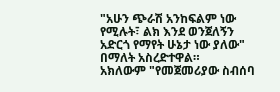"አሁን ጭራሽ አንከፍልም ነው የሚሉት፣ ልክ እንደ ወንጀለኝን አድርጎ የማየት ሁኔታ ነው ያለው" በማለት አስረድተዋል።
አክለውም "የመጀመሪያው ስብሰባ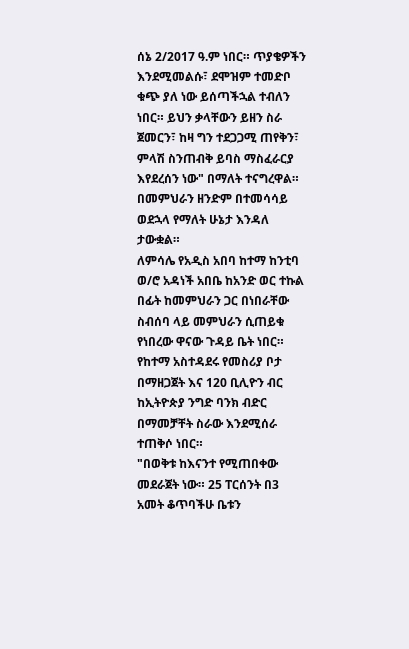ሰኔ 2/2017 ዓ.ም ነበር። ጥያቄዎችን እንደሚመልሱ፣ ደሞዝም ተመድቦ ቁጭ ያለ ነው ይሰጣችኋል ተብለን ነበር። ይህን ቃላቸውን ይዘን ስራ ጀመርን፣ ከዛ ግን ተደጋጋሚ ጠየቅን፣ ምላሽ ስንጠብቅ ይባስ ማስፈራርያ እየደረሰን ነው" በማለት ተናግረዋል።
በመምህራን ዘንድም በተመሳሳይ ወደኋላ የማለት ሁኔታ እንዳለ ታውቋል።
ለምሳሌ የአዲስ አበባ ከተማ ከንቲባ ወ/ሮ አዳነች አበቤ ከአንድ ወር ተኩል በፊት ከመምህራን ጋር በነበራቸው ስብሰባ ላይ መምህራን ሲጠይቁ የነበረው ዋናው ጉዳይ ቤት ነበር።
የከተማ አስተዳደሩ የመስሪያ ቦታ በማዘጋጀት እና 120 ቢሊዮን ብር ከኢትዮጵያ ንግድ ባንክ ብድር በማመቻቸት ስራው እንደሚሰራ ተጠቅሶ ነበር።
"በወቅቱ ከእናንተ የሚጠበቀው መደራጀት ነው። 25 ፐርሰንት በ3 አመት ቆጥባችሁ ቤቱን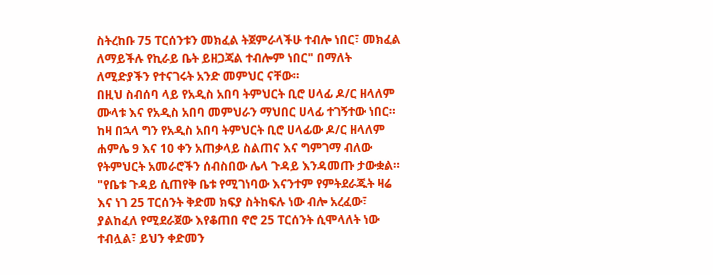ስትረከቡ 75 ፐርሰንቱን መክፈል ትጀምራላችሁ ተብሎ ነበር፣ መክፈል ለማይችሉ የኪራይ ቤት ይዘጋጃል ተብሎም ነበር" በማለት ለሚድያችን የተናገሩት አንድ መምህር ናቸው።
በዚህ ስብሰባ ላይ የአዲስ አበባ ትምህርት ቢሮ ሀላፊ ዶ/ር ዘላለም ሙላቱ እና የአዲስ አበባ መምህራን ማህበር ሀላፊ ተገኝተው ነበር።
ከዛ በኋላ ግን የአዲስ አበባ ትምህርት ቢሮ ሀላፊው ዶ/ር ዘላለም ሐምሌ 9 እና 10 ቀን አጠቃላይ ስልጠና እና ግምገማ ብለው የትምህርት አመራሮችን ሰብስበው ሌላ ጉዳይ እንዳመጡ ታውቋል።
"የቤቱ ጉዳይ ሲጠየቅ ቤቱ የሚገነባው እናንተም የምትደራጁት ዛሬ እና ነገ 25 ፐርሰንት ቅድመ ክፍያ ስትከፍሉ ነው ብሎ አረፈው፣ ያልከፈለ የሚደራጀው እየቆጠበ ኖሮ 25 ፐርሰንት ሲሞላለት ነው ተብሏል፣ ይህን ቀድመን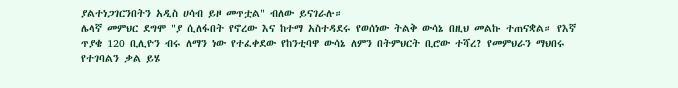ያልተነጋገርንበትን አዲስ ሀሳብ ይዞ መጥቷል" ብለው ይናገራሉ።
ሌላኛ መምህር ደግሞ "ያ ሲለፋበት የኖረው እና ከተማ አስተዳደሩ የወሰነው ትልቅ ውሳኔ በዚህ መልኩ ተጠናቋል። የእኛ ጥያቄ 120 ቢሊዮን ብሩ ለማን ነው የተፈቀደው የከንቲባዋ ውሳኔ ለምን በትምህርት ቢሮው ተሻረ? የመምህራን ማህበሩ የተገባልን ቃል ይሄ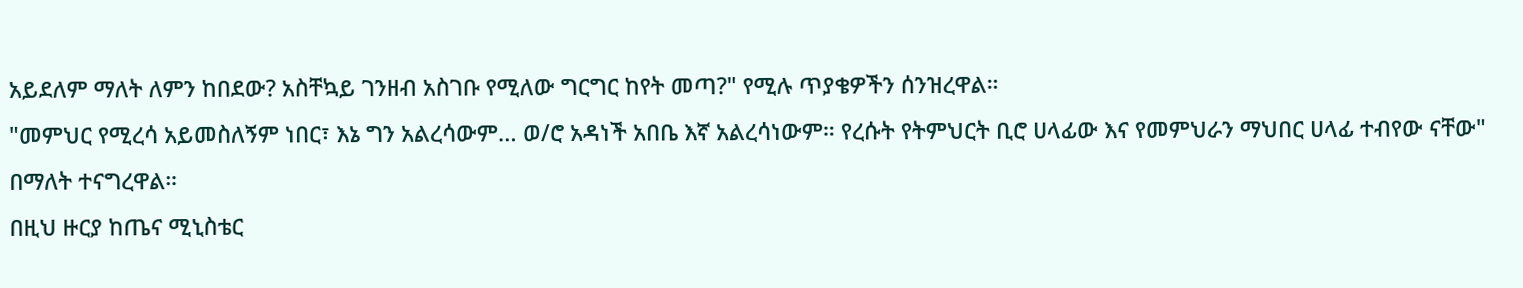አይደለም ማለት ለምን ከበደው? አስቸኳይ ገንዘብ አስገቡ የሚለው ግርግር ከየት መጣ?" የሚሉ ጥያቄዎችን ሰንዝረዋል።
"መምህር የሚረሳ አይመስለኝም ነበር፣ እኔ ግን አልረሳውም… ወ/ሮ አዳነች አበቤ እኛ አልረሳነውም። የረሱት የትምህርት ቢሮ ሀላፊው እና የመምህራን ማህበር ሀላፊ ተብየው ናቸው" በማለት ተናግረዋል።
በዚህ ዙርያ ከጤና ሚኒስቴር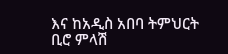እና ከአዲስ አበባ ትምህርት ቢሮ ምላሽ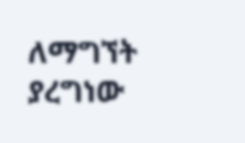ለማግኘት ያረግነው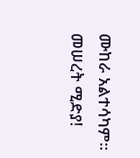ሙከራ አልተሳካም።
መሠረት ሚድያ!